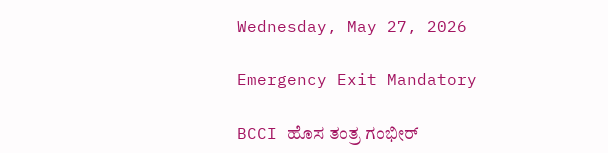Wednesday, May 27, 2026

Emergency Exit Mandatory

BCCI ಹೊಸ ತಂತ್ರ ಗಂಭೀರ್‌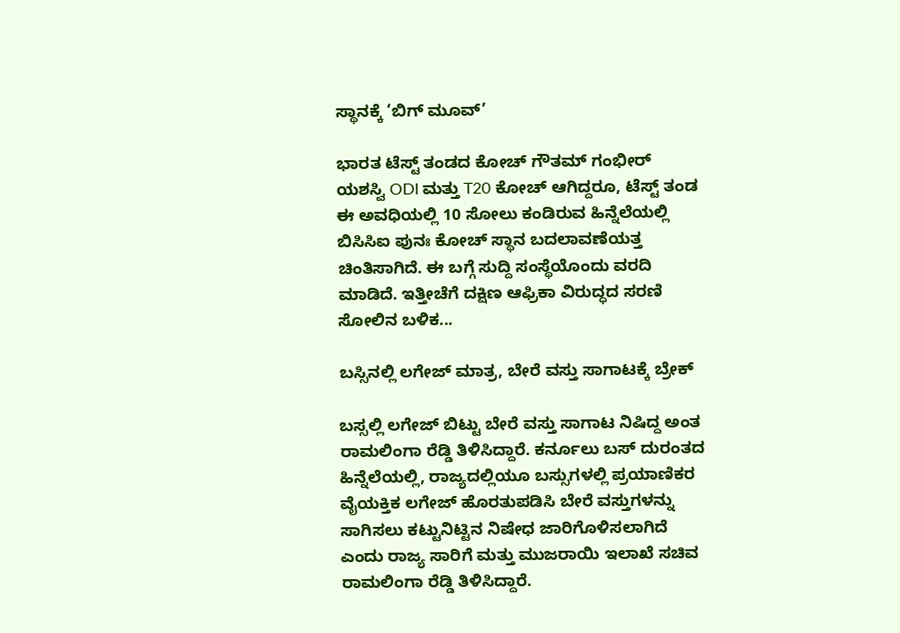ಸ್ಥಾನಕ್ಕೆ ‘ಬಿಗ್ ಮೂವ್’

ಭಾರತ ಟೆಸ್ಟ್‌ ತಂಡದ ಕೋಚ್‌ ಗೌತಮ್ ಗಂಭೀರ್ ಯಶಸ್ವಿ ODI ಮತ್ತು T20 ಕೋಚ್‌ ಆಗಿದ್ದರೂ, ಟೆಸ್ಟ್‌ ತಂಡ ಈ ಅವಧಿಯಲ್ಲಿ 10 ಸೋಲು ಕಂಡಿರುವ ಹಿನ್ನೆಲೆಯಲ್ಲಿ ಬಿಸಿಸಿಐ ಪುನಃ ಕೋಚ್‌ ಸ್ಥಾನ ಬದಲಾವಣೆಯತ್ತ ಚಿಂತಿಸಾಗಿದೆ. ಈ ಬಗ್ಗೆ ಸುದ್ದಿ ಸಂಸ್ಥೆಯೊಂದು ವರದಿ ಮಾಡಿದೆ. ಇತ್ತೀಚೆಗೆ ದಕ್ಷಿಣ ಆಫ್ರಿಕಾ ವಿರುದ್ಧದ ಸರಣಿ ಸೋಲಿನ ಬಳಿಕ...

ಬಸ್ಸಿನಲ್ಲಿ ಲಗೇಜ್ ಮಾತ್ರ, ಬೇರೆ ವಸ್ತು ಸಾಗಾಟಕ್ಕೆ ಬ್ರೇಕ್

ಬಸ್ಸಲ್ಲಿ ಲಗೇಜ್ ಬಿಟ್ಟು ಬೇರೆ ವಸ್ತು ಸಾಗಾಟ ನಿಷಿದ್ದ ಅಂತ ರಾಮಲಿಂಗಾ ರೆಡ್ಡಿ ತಿಳಿಸಿದ್ದಾರೆ. ಕರ್ನೂಲು ಬಸ್ ದುರಂತದ ಹಿನ್ನೆಲೆಯಲ್ಲಿ, ರಾಜ್ಯದಲ್ಲಿಯೂ ಬಸ್ಸುಗಳಲ್ಲಿ ಪ್ರಯಾಣಿಕರ ವೈಯಕ್ತಿಕ ಲಗೇಜ್ ಹೊರತುಪಡಿಸಿ ಬೇರೆ ವಸ್ತುಗಳನ್ನು ಸಾಗಿಸಲು ಕಟ್ಟುನಿಟ್ಟಿನ ನಿಷೇಧ ಜಾರಿಗೊಳಿಸಲಾಗಿದೆ ಎಂದು ರಾಜ್ಯ ಸಾರಿಗೆ ಮತ್ತು ಮುಜರಾಯಿ ಇಲಾಖೆ ಸಚಿವ ರಾಮಲಿಂಗಾ ರೆಡ್ಡಿ ತಿಳಿಸಿದ್ದಾರೆ.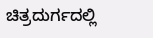ಚಿತ್ರದುರ್ಗದಲ್ಲಿ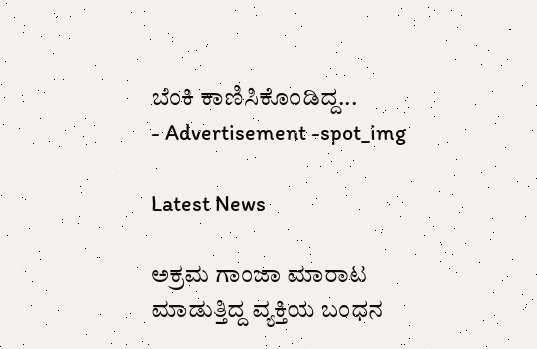ಬೆಂಕಿ ಕಾಣಿಸಿಕೊಂಡಿದ್ದ...
- Advertisement -spot_img

Latest News

ಅಕ್ರಮ ಗಾಂಜಾ ಮಾರಾಟ ಮಾಡುತ್ತಿದ್ದ ವ್ಯಕ್ತಿಯ ಬಂಧನ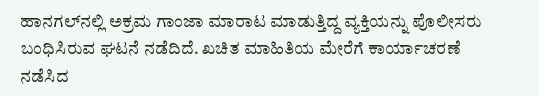ಹಾನಗಲ್‌ನಲ್ಲಿ ಅಕ್ರಮ ಗಾಂಜಾ ಮಾರಾಟ ಮಾಡುತ್ತಿದ್ದ ವ್ಯಕ್ತಿಯನ್ನು ಪೊಲೀಸರು ಬಂಧಿಸಿರುವ ಘಟನೆ ನಡೆದಿದೆ. ಖಚಿತ ಮಾಹಿತಿಯ ಮೇರೆಗೆ ಕಾರ್ಯಾಚರಣೆ ನಡೆಸಿದ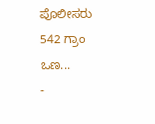ಪೊಲೀಸರು 542 ಗ್ರಾಂ ಒಣ...
-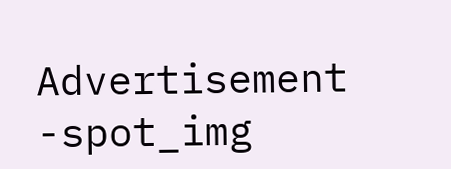Advertisement -spot_img